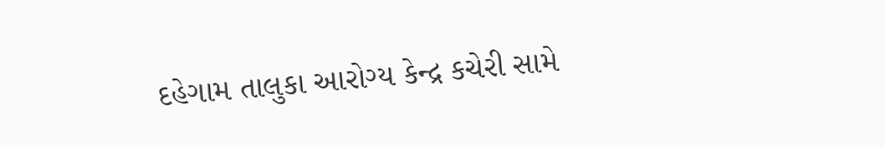દહેગામ તાલુકા આરોગ્ય કેન્દ્ર કચેરી સામે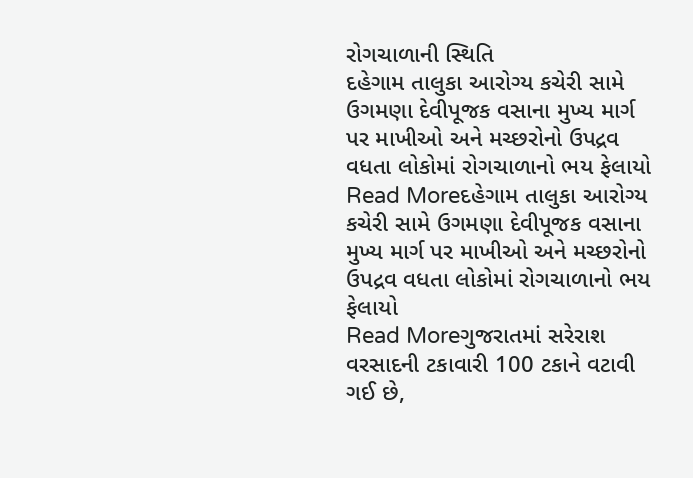રોગચાળાની સ્થિતિ
દહેગામ તાલુકા આરોગ્ય કચેરી સામે ઉગમણા દેવીપૂજક વસાના મુખ્ય માર્ગ પર માખીઓ અને મચ્છરોનો ઉપદ્રવ વધતા લોકોમાં રોગચાળાનો ભય ફેલાયો
Read Moreદહેગામ તાલુકા આરોગ્ય કચેરી સામે ઉગમણા દેવીપૂજક વસાના મુખ્ય માર્ગ પર માખીઓ અને મચ્છરોનો ઉપદ્રવ વધતા લોકોમાં રોગચાળાનો ભય ફેલાયો
Read Moreગુજરાતમાં સરેરાશ વરસાદની ટકાવારી 100 ટકાને વટાવી ગઈ છે,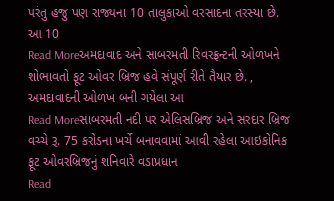પરંતુ હજુ પણ રાજ્યના 10 તાલુકાઓ વરસાદના તરસ્યા છે. આ 10
Read Moreઅમદાવાદ અને સાબરમતી રિવરફ્રન્ટની ઓળખને શોભાવતો ફૂટ ઓવર બ્રિજ હવે સંપૂર્ણ રીતે તૈયાર છે. , અમદાવાદની ઓળખ બની ગયેલા આ
Read Moreસાબરમતી નદી પર એલિસબ્રિજ અને સરદાર બ્રિજ વચ્ચે રૂ. 75 કરોડના ખર્ચે બનાવવામાં આવી રહેલા આઇકોનિક ફૂટ ઓવરબ્રિજનું શનિવારે વડાપ્રધાન
Read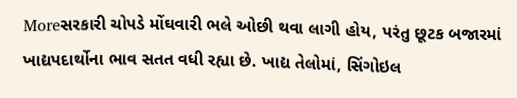Moreસરકારી ચોપડે મોંઘવારી ભલે ઓછી થવા લાગી હોય, પરંતુ છૂટક બજારમાં ખાદ્યપદાર્થોના ભાવ સતત વધી રહ્યા છે. ખાદ્ય તેલોમાં, સિંગોઇલ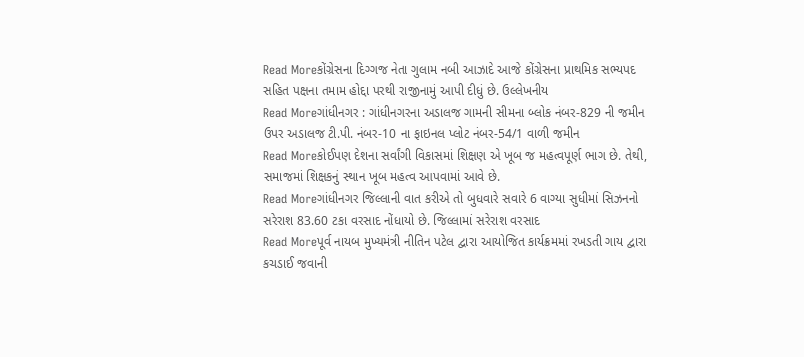Read Moreકોંગ્રેસના દિગ્ગજ નેતા ગુલામ નબી આઝાદે આજે કોંગ્રેસના પ્રાથમિક સભ્યપદ સહિત પક્ષના તમામ હોદ્દા પરથી રાજીનામું આપી દીધું છે. ઉલ્લેખનીય
Read Moreગાંધીનગર : ગાંધીનગરના અડાલજ ગામની સીમના બ્લોક નંબર-829 ની જમીન ઉપર અડાલજ ટી.પી. નંબર-10 ના ફાઇનલ પ્લોટ નંબર-54/1 વાળી જમીન
Read Moreકોઈપણ દેશના સર્વાંગી વિકાસમાં શિક્ષણ એ ખૂબ જ મહત્વપૂર્ણ ભાગ છે. તેથી, સમાજમાં શિક્ષકનું સ્થાન ખૂબ મહત્વ આપવામાં આવે છે.
Read Moreગાંધીનગર જિલ્લાની વાત કરીએ તો બુધવારે સવારે 6 વાગ્યા સુધીમાં સિઝનનો સરેરાશ 83.60 ટકા વરસાદ નોંધાયો છે. જિલ્લામાં સરેરાશ વરસાદ
Read Moreપૂર્વ નાયબ મુખ્યમંત્રી નીતિન પટેલ દ્વારા આયોજિત કાર્યક્રમમાં રખડતી ગાય દ્વારા કચડાઈ જવાની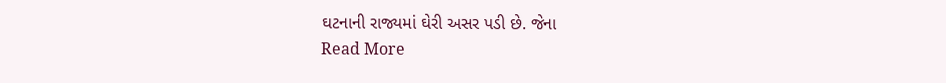ઘટનાની રાજ્યમાં ઘેરી અસર પડી છે. જેના
Read More